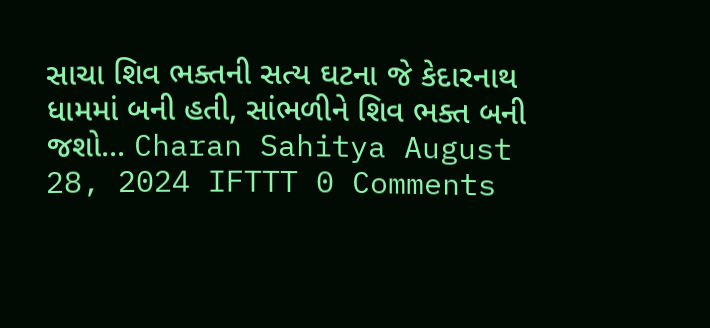સાચા શિવ ભક્તની સત્ય ઘટના જે કેદારનાથ ધામમાં બની હતી, સાંભળીને શિવ ભક્ત બની જશો... Charan Sahitya August 28, 2024 IFTTT 0 Comments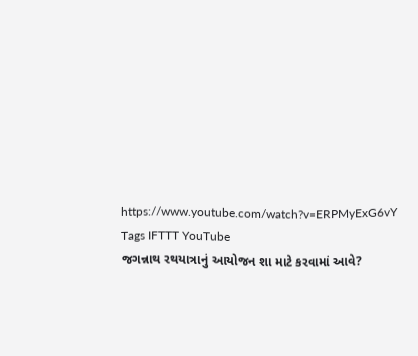https://www.youtube.com/watch?v=ERPMyExG6vY Tags IFTTT YouTube
જગન્નાથ રથયાત્રાનું આયોજન શા માટે કરવામાં આવે?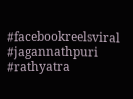#facebookreelsviral #jagannathpuri #rathyatra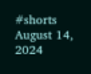#shorts August 14, 2024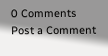0 Comments
Post a Comment